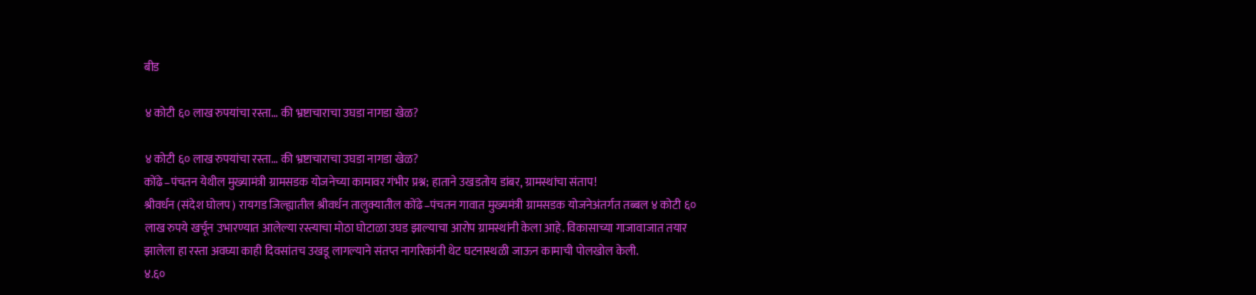बीड

४ कोटी ६० लाख रुपयांचा रस्ता… की भ्रष्टाचाराचा उघडा नागडा खेळ?

४ कोटी ६० लाख रुपयांचा रस्ता… की भ्रष्टाचाराचा उघडा नागडा खेळ?
कोंढे–पंचतन येथील मुख्यामंत्री ग्रामसडक योजनेच्या कामावर गंभीर प्रश्न; हाताने उखडतोय डांबर, ग्रामस्थांचा संताप!
श्रीवर्धन (संदेश घोलप) रायगड जिल्ह्यातील श्रीवर्धन तालुक्यातील कोंढे–पंचतन गावात मुख्यमंत्री ग्रामसडक योजनेअंतर्गत तब्बल ४ कोटी ६० लाख रुपये खर्चून उभारण्यात आलेल्या रस्त्याचा मोठा घोटाळा उघड झाल्याचा आरोप ग्रामस्थांनी केला आहे. विकासाच्या गाजावाजात तयार झालेला हा रस्ता अवघ्या काही दिवसांतच उखडू लागल्याने संतप्त नागरिकांनी थेट घटनास्थळी जाऊन कामाची पोलखोल केली.
४.६०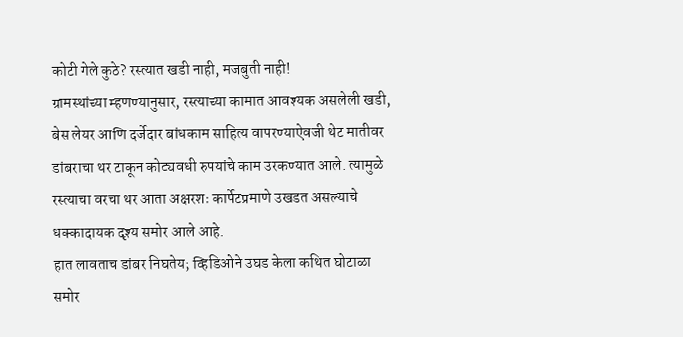कोटी गेले कुठे? रस्त्यात खडी नाही, मजबुती नाही!
ग्रामस्थांच्या म्हणण्यानुसार, रस्त्याच्या कामात आवश्यक असलेली खडी, बेस लेयर आणि दर्जेदार बांधकाम साहित्य वापरण्याऐवजी थेट मातीवर डांबराचा थर टाकून कोट्यवधी रुपयांचे काम उरकण्यात आले. त्यामुळे रस्त्याचा वरचा थर आता अक्षरशः कार्पेटप्रमाणे उखडत असल्याचे धक्कादायक दृश्य समोर आले आहे.
हात लावताच डांबर निघतेय; व्हिडिओने उघड केला कथित घोटाळा
समोर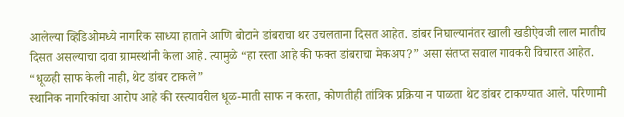आलेल्या व्हिडिओमध्ये नागरिक साध्या हाताने आणि बोटाने डांबराचा थर उचलताना दिसत आहेत. डांबर निघाल्यानंतर खाली खडीऐवजी लाल मातीच दिसत असल्याचा दावा ग्रामस्थांनी केला आहे. त्यामुळे “हा रस्ता आहे की फक्त डांबराचा मेकअप?” असा संतप्त सवाल गावकरी विचारत आहेत.
“धूळही साफ केली नाही, थेट डांबर टाकले”
स्थानिक नागरिकांचा आरोप आहे की रस्त्यावरील धूळ-माती साफ न करता, कोणतीही तांत्रिक प्रक्रिया न पाळता थेट डांबर टाकण्यात आले. परिणामी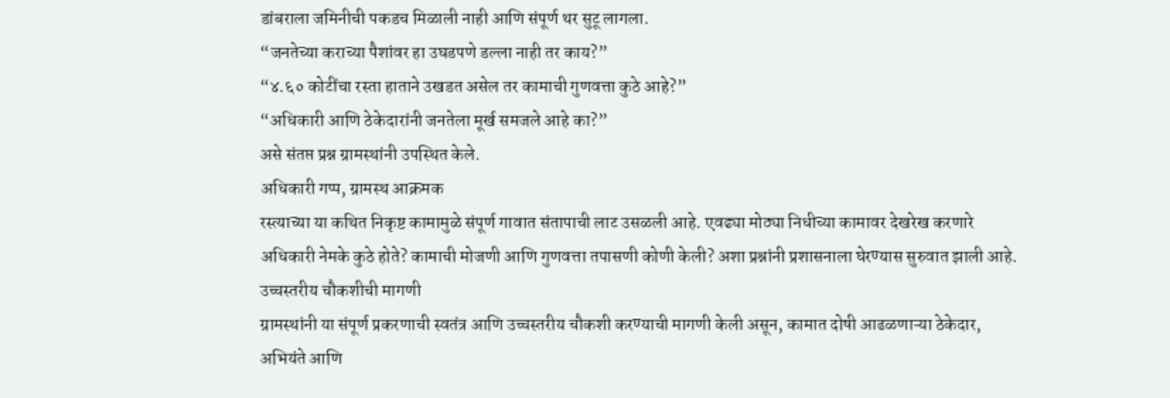डांबराला जमिनीची पकडच मिळाली नाही आणि संपूर्ण थर सुटू लागला.
“जनतेच्या कराच्या पैशांवर हा उघडपणे डल्ला नाही तर काय?”
“४.६० कोटींचा रस्ता हाताने उखडत असेल तर कामाची गुणवत्ता कुठे आहे?”
“अधिकारी आणि ठेकेदारांनी जनतेला मूर्ख समजले आहे का?”
असे संतप्त प्रश्न ग्रामस्थांनी उपस्थित केले.
अधिकारी गप्प, ग्रामस्थ आक्रमक
रस्त्याच्या या कथित निकृष्ट कामामुळे संपूर्ण गावात संतापाची लाट उसळली आहे. एवढ्या मोठ्या निधीच्या कामावर देखरेख करणारे अधिकारी नेमके कुठे होते? कामाची मोजणी आणि गुणवत्ता तपासणी कोणी केली? अशा प्रश्नांनी प्रशासनाला घेरण्यास सुरुवात झाली आहे.
उच्चस्तरीय चौकशीची मागणी
ग्रामस्थांनी या संपूर्ण प्रकरणाची स्वतंत्र आणि उच्चस्तरीय चौकशी करण्याची मागणी केली असून, कामात दोषी आढळणाऱ्या ठेकेदार, अभियंते आणि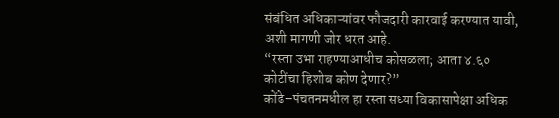संबंधित अधिकाऱ्यांवर फौजदारी कारवाई करण्यात यावी, अशी मागणी जोर धरत आहे.
“रस्ता उभा राहण्याआधीच कोसळला; आता ४.६० कोटींचा हिशोब कोण देणार?”
कोंढे–पंचतनमधील हा रस्ता सध्या विकासापेक्षा अधिक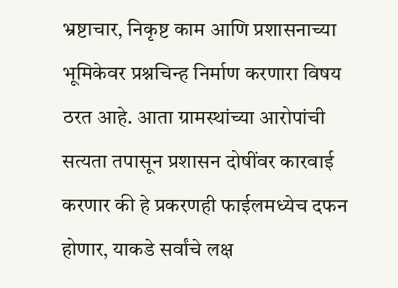भ्रष्टाचार, निकृष्ट काम आणि प्रशासनाच्या भूमिकेवर प्रश्नचिन्ह निर्माण करणारा विषय ठरत आहे. आता ग्रामस्थांच्या आरोपांची सत्यता तपासून प्रशासन दोषींवर कारवाई करणार की हे प्रकरणही फाईलमध्येच दफन होणार, याकडे सर्वांचे लक्ष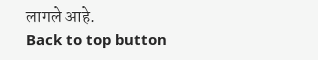लागले आहे.
Back to top button